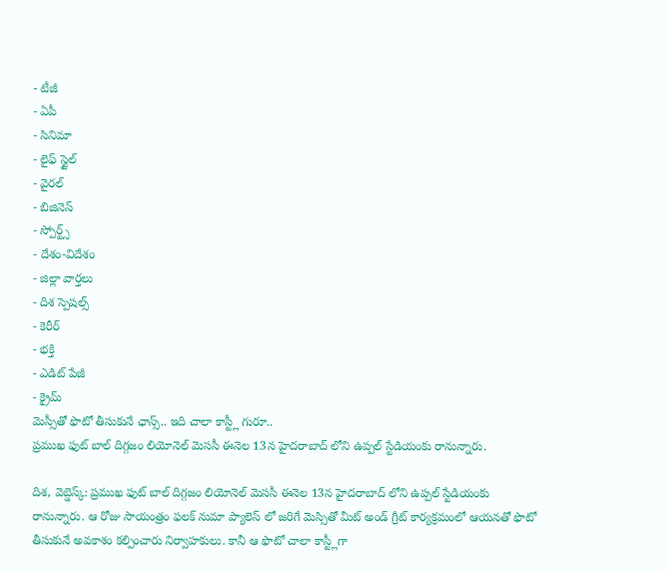- టీజీ
- ఏపీ
- సినిమా
- లైఫ్ స్టైల్
- వైరల్
- బిజినెస్
- స్పోర్ట్స్
- దేశం-విదేశం
- జిల్లా వార్తలు
- దిశ స్పెషల్స్
- కెరీర్
- భక్తి
- ఎడిట్ పేజీ
- క్రైమ్
మెస్సీతో ఫొటో తీసుకునే ఛాన్స్.. ఇది చాలా కాస్ట్లీ గురూ..
ప్రముఖ ఫుట్ బాల్ దిగ్గజం లియోనెల్ మెససీ ఈనెల 13న హైదరాబాద్ లోని ఉప్పల్ స్టేడియంకు రానున్నారు.

దిశ, వెబ్డెస్క్: ప్రముఖ ఫుట్ బాల్ దిగ్గజం లియోనెల్ మెససీ ఈనెల 13న హైదరాబాద్ లోని ఉప్పల్ స్టేడియంకు రానున్నారు. ఆ రోజు సాయంత్రం ఫలక్ నుమా ప్యాలెస్ లో జరిగే మెస్సితో మీట్ అండ్ గ్రీట్ కార్యక్రమంలో ఆయనతో ఫొటో తీసుకునే అవకాశం కల్పించారు నిర్వాహకులు. కానీ ఆ ఫొటో చాలా కాస్ట్లీగా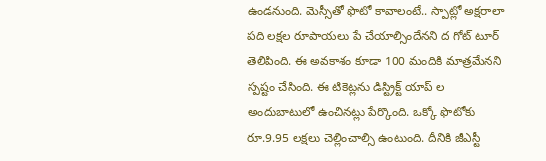ఉండనుంది. మెస్సీతో ఫొటో కావాలంటే.. స్పాట్లో అక్షరాలా పది లక్షల రూపాయలు పే చేయాల్సిందేనని ద గోట్ టూర్ తెలిపింది. ఈ అవకాశం కూడా 100 మందికి మాత్రమేనని స్పష్టం చేసింది. ఈ టికెట్లను డిస్ట్రిక్ట్ యాప్ ల అందుబాటులో ఉంచినట్లు పేర్కొంది. ఒక్కో ఫొటోకు రూ.9.95 లక్షలు చెల్లించాల్సి ఉంటుంది. దీనికి జీఎస్టీ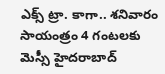ఎక్స్ ట్రా. కాగా.. శనివారం సాయంత్రం 4 గంటలకు మెస్సీ హైదరాబాద్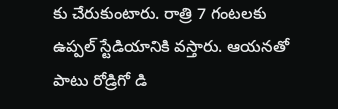కు చేరుకుంటారు. రాత్రి 7 గంటలకు ఉప్పల్ స్టేడియానికి వస్తారు. ఆయనతో పాటు రోడ్రిగో డి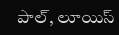పాల్, లూయిస్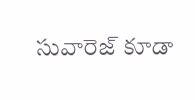సువారెజ్ కూడా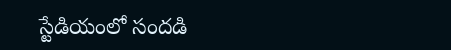స్టేడియంలో సందడి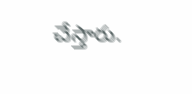చేస్తారు.